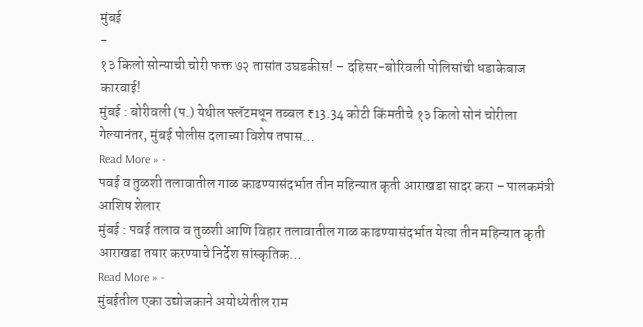मुंबई
-
१३ किलो सोन्याची चोरी फक्त ७२ तासांत उघडकीस! – दहिसर-बोरिवली पोलिसांची धडाकेबाज कारवाई!
मुंबई : बोरीवली (प.) येथील फ्लॅटमधून तब्बल ₹13.34 कोटी किंमतीचे १३ किलो सोनं चोरीला गेल्यानंतर, मुंबई पोलीस दलाच्या विशेष तपास…
Read More » -
पवई व तुळशी तलावातील गाळ काढण्यासंदर्भात तीन महिन्यात कृती आराखडा सादर करा – पालकमंत्री आशिष शेलार
मुंबई : पवई तलाव व तुळशी आणि विहार तलावातील गाळ काढण्यासंदर्भात येत्या तीन महिन्यात कृती आराखडा तयार करण्याचे निर्देश सांस्कृतिक…
Read More » -
मुंबईतील एका उद्योजकाने अयोध्येतील राम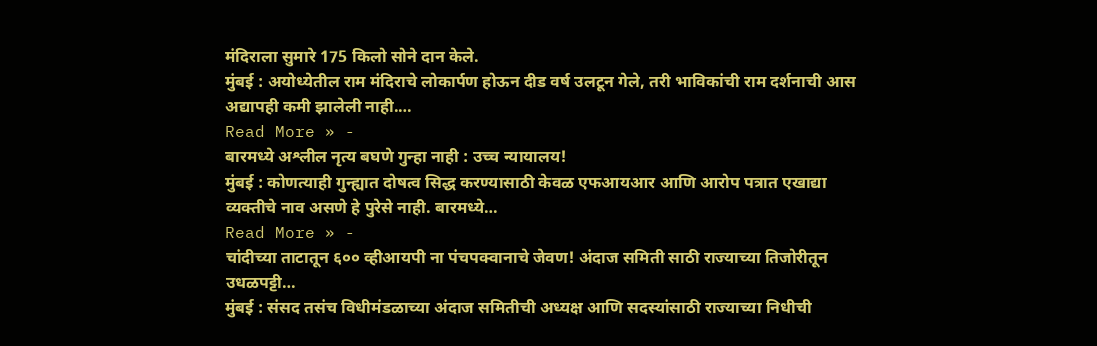मंदिराला सुमारे 175 किलो सोने दान केले.
मुंबई : अयोध्येतील राम मंदिराचे लोकार्पण होऊन दीड वर्ष उलटून गेले, तरी भाविकांची राम दर्शनाची आस अद्यापही कमी झालेली नाही.…
Read More » -
बारमध्ये अश्लील नृत्य बघणे गुन्हा नाही : उच्च न्यायालय!
मुंबई : कोणत्याही गुन्ह्यात दोषत्व सिद्ध करण्यासाठी केवळ एफआयआर आणि आरोप पत्रात एखाद्या व्यक्तीचे नाव असणे हे पुरेसे नाही. बारमध्ये…
Read More » -
चांदीच्या ताटातून ६०० व्हीआयपी ना पंचपक्वानाचे जेवण! अंदाज समिती साठी राज्याच्या तिजोरीतून उधळपट्टी…
मुंबई : संसद तसंच विधीमंडळाच्या अंदाज समितीची अध्यक्ष आणि सदस्यांसाठी राज्याच्या निधीची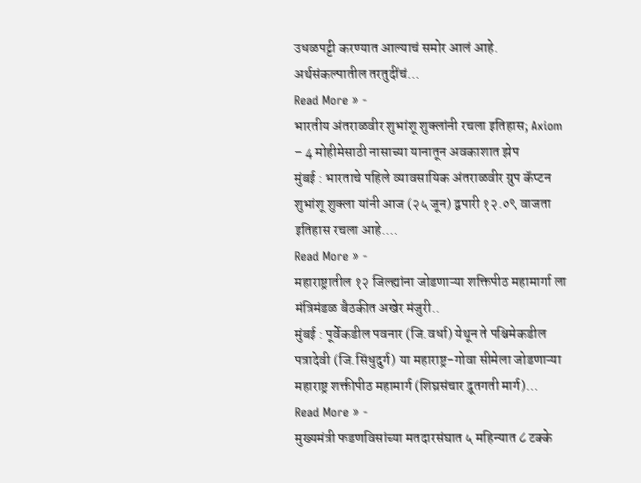उधळपट्टी करण्यात आल्याचं समोर आलं आहे. अर्थसंकल्पातील तरतुदींचं…
Read More » -
भारतीय अंतराळवीर शुभांशू शुक्लांनी रचला इतिहास; Axiom – 4 मोहीमेसाठी नासाच्या यानातून अवकाशात झेप
मुंबई : भारताचे पहिले व्यावसायिक अंतराळवीर ग्रुप कॅप्टन शुभांशू शुक्ला यांनी आज (२५ जून) द्वपारी १२.०९ वाजता इतिहास रचला आहे.…
Read More » -
महाराष्ट्रातील १२ जिल्ह्यांना जोडणाऱ्या शक्तिपीठ महामार्गा ला मंत्रिमंडळ बैठकीत अखेर मंजुरी..
मुंबई : पूर्वेकडील पवनार (जि.वर्धा) येथून ते पश्चिमेकडील पत्रादेवी (जि.सिंधुदुर्ग) या महाराष्ट्र-गोवा सीमेला जोडणाऱ्या महाराष्ट्र शक्तीपीठ महामार्ग (शिघ्रसंचार द्रूतगती मार्ग)…
Read More » -
मुख्यमंत्री फडणविसांच्या मतदारसंघात ५ महिन्यात ८ टक्के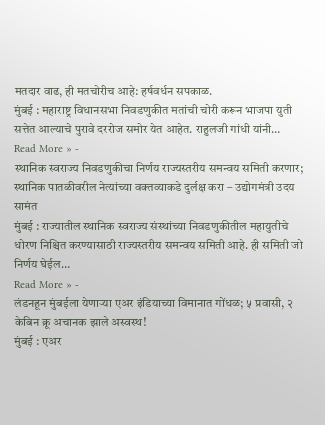मतदार वाढ, ही मतचोरीच आहे: हर्षवर्धन सपकाळ.
मुंबई : महाराष्ट्र विधानसभा निवडणुकीत मतांची चोरी करून भाजपा युती सत्तेत आल्याचे पुरावे दररोज समोर येत आहेत. राहुलजी गांधी यांनी…
Read More » -
स्थानिक स्वराज्य निवडणुकीचा निर्णय राज्यस्तरीय समन्वय समिती करणार; स्थानिक पातळीवरील नेत्यांच्या वक्तव्याकडे दुर्लक्ष करा – उद्योगमंत्री उदय सामंत
मुंबई : राज्यातील स्थानिक स्वराज्य संस्थांच्या निवडणुकीतील महायुतीचे धोरण निश्चित करण्यासाठी राज्यस्तरीय समन्वय समिती आहे. ही समिती जो निर्णय घेईल…
Read More » -
लंडनहून मुंबईला येणाऱ्या एअर इंडियाच्या विमानात गोंधळ; ५ प्रवासी, २ केबिन क्रू अचानक झाले अस्वस्थ!
मुंबई : एअर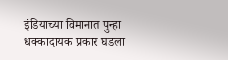इंडियाच्या विमानात पुन्हा धक्कादायक प्रकार घडला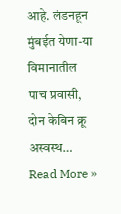आहे. लंडनहून मुंबईत येणा-या विमानातील पाच प्रवासी, दोन केबिन क्रू अस्वस्थ…
Read More »